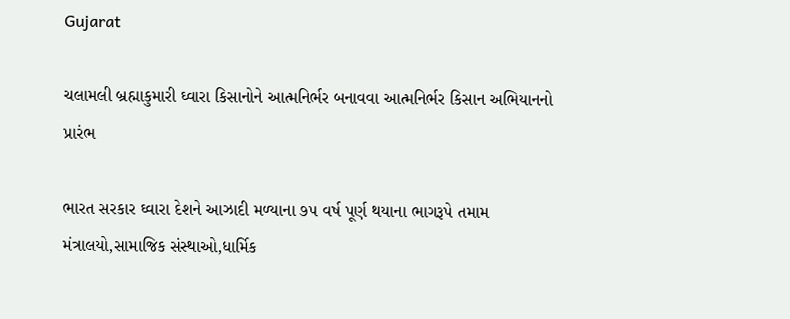Gujarat

ચલામલી બ્રહ્માકુમારી ઘ્વારા કિસાનોને આત્મનિર્ભર બનાવવા આત્મનિર્ભર કિસાન અભિયાનનો પ્રારંભ

ભારત સરકાર ઘ્વારા દેશને આઝાદી મળ્યાના ૭૫ વર્ષ પૂર્ણ થયાના ભાગરૂપે તમામ મંત્રાલયો,સામાજિક સંસ્થાઓ,ધાર્મિક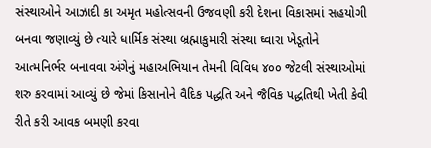સંસ્થાઓને આઝાદી કા અમૃત મહોત્સવની ઉજવણી કરી દેશના વિકાસમાં સહયોગી બનવા જણાવ્યું છે ત્યારે ધાર્મિક સંસ્થા બ્રહ્માકુમારી સંસ્થા ઘ્વારા ખેડૂતોને આત્મનિર્ભર બનાવવા અંગેનું મહાઅભિયાન તેમની વિવિધ ૪૦૦ જેટલી સંસ્થાઓમાં શરુ કરવામાં આવ્યું છે જેમાં કિસાનોને વૈદિક પદ્ધતિ અને જૈવિક પદ્ધતિથી ખેતી કેવી રીતે કરી આવક બમણી કરવા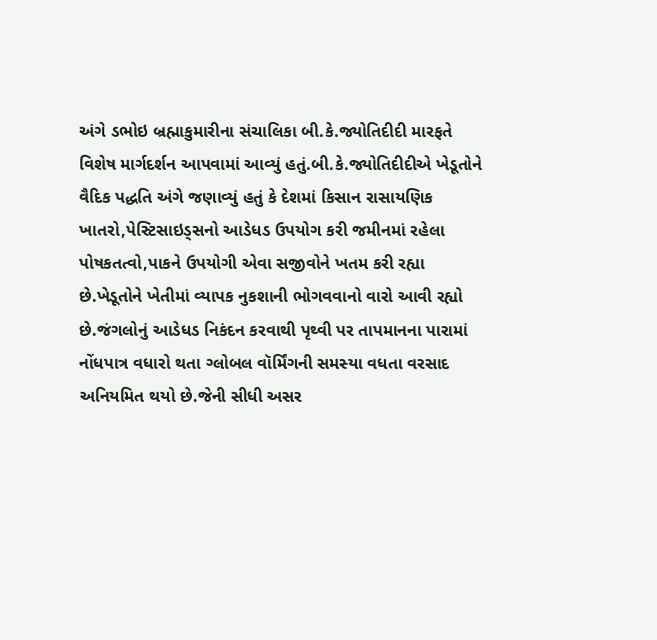અંગે ડભોઇ બ્રહ્માકુમારીના સંચાલિકા બી.કે.જ્યોતિદીદી મારફતે વિશેષ માર્ગદર્શન આપવામાં આવ્યું હતું.બી.કે.જ્યોતિદીદીએ ખેડૂતોને વૈદિક પદ્ધતિ અંગે જણાવ્યું હતું કે દેશમાં કિસાન રાસાયણિક ખાતરો,પેસ્ટિસાઇડ્સનો આડેધડ ઉપયોગ કરી જમીનમાં રહેલા પોષકતત્વો,પાકને ઉપયોગી એવા સજીવોને ખતમ કરી રહ્યા છે.ખેડૂતોને ખેતીમાં વ્યાપક નુકશાની ભોગવવાનો વારો આવી રહ્યો છે.જંગલોનું આડેધડ નિકંદન કરવાથી પૃથ્વી પર તાપમાનના પારામાં નોંધપાત્ર વધારો થતા ગ્લોબલ વૉર્મિંગની સમસ્યા વધતા વરસાદ અનિયમિત થયો છે.જેની સીધી અસર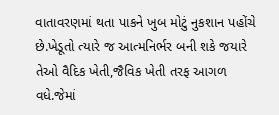વાતાવરણમાં થતા પાકને ખુબ મોટું નુકશાન પહોંચે છે.ખેડૂતો ત્યારે જ આત્મનિર્ભર બની શકે જયારે તેઓ વૈદિક ખેતી,જૈવિક ખેતી તરફ આગળ વધે.જેમાં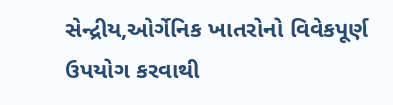સેન્દ્રીય,ઓર્ગેનિક ખાતરોનો વિવેકપૂર્ણ ઉપયોગ કરવાથી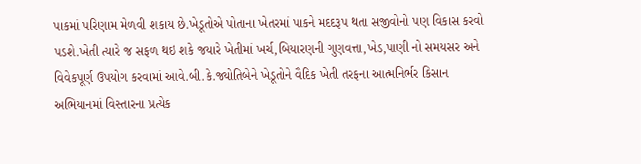પાકમાં પરિણામ મેળવી શકાય છે.ખેડૂતોએ પોતાના ખેતરમાં પાકને મદદરૂપ થતા સજીવોનો પણ વિકાસ કરવો પડશે.ખેતી ત્યારે જ સફળ થઇ શકે જયારે ખેતીમાં ખર્ચ,બિયારણની ગુણવત્તા,ખેડ,પાણી નો સમયસર અને વિવેકપૂર્ણ ઉપયોગ કરવામાં આવે.બી.કે.જ્યોતિબેને ખેડૂતોને વૈદિક ખેતી તરફના આત્મનિર્ભર કિસાન અભિયાનમાં વિસ્તારના પ્રત્યેક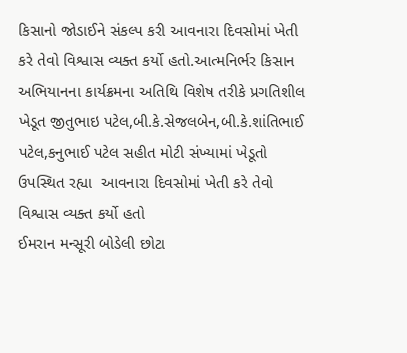કિસાનો જોડાઈને સંકલ્પ કરી આવનારા દિવસોમાં ખેતી કરે તેવો વિશ્વાસ વ્યક્ત કર્યો હતો.આત્મનિર્ભર કિસાન અભિયાનના કાર્યક્રમના અતિથિ વિશેષ તરીકે પ્રગતિશીલ ખેડૂત જીતુભાઇ પટેલ,બી.કે.સેજલબેન,બી.કે.શાંતિભાઈ પટેલ,કનુભાઈ પટેલ સહીત મોટી સંખ્યામાં ખેડૂતો ઉપસ્થિત રહ્યા  આવનારા દિવસોમાં ખેતી કરે તેવો વિશ્વાસ વ્યક્ત કર્યો હતો
ઈમરાન મન્સૂરી બોડેલી છોટા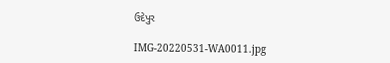ઉદેપુર

IMG-20220531-WA0011.jpg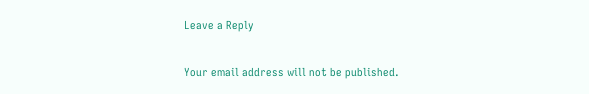Leave a Reply

Your email address will not be published.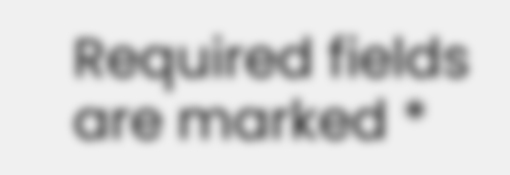Required fields are marked *